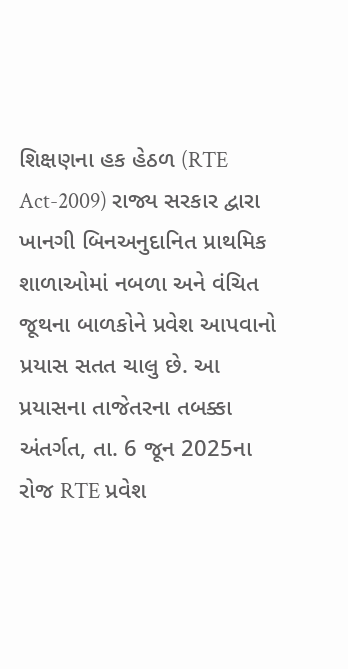શિક્ષણના હક હેઠળ (RTE Act-2009) રાજ્ય સરકાર દ્વારા ખાનગી બિનઅનુદાનિત પ્રાથમિક શાળાઓમાં નબળા અને વંચિત જૂથના બાળકોને પ્રવેશ આપવાનો પ્રયાસ સતત ચાલુ છે. આ પ્રયાસના તાજેતરના તબક્કા અંતર્ગત, તા. 6 જૂન 2025ના રોજ RTE પ્રવેશ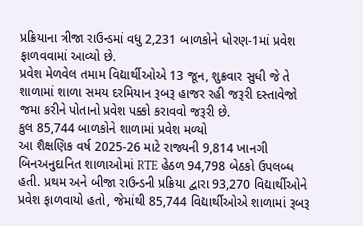પ્રક્રિયાના ત્રીજા રાઉન્ડમાં વધુ 2,231 બાળકોને ધોરણ-1માં પ્રવેશ ફાળવવામાં આવ્યો છે.
પ્રવેશ મેળવેલ તમામ વિદ્યાર્થીઓએ 13 જૂન, શુક્રવાર સુધી જે તે શાળામાં શાળા સમય દરમિયાન રૂબરૂ હાજર રહી જરૂરી દસ્તાવેજો જમા કરીને પોતાનો પ્રવેશ પક્કો કરાવવો જરૂરી છે.
કુલ 85,744 બાળકોને શાળામાં પ્રવેશ મળ્યો
આ શૈક્ષણિક વર્ષ 2025-26 માટે રાજ્યની 9,814 ખાનગી બિનઅનુદાનિત શાળાઓમાં RTE હેઠળ 94,798 બેઠકો ઉપલબ્ધ હતી. પ્રથમ અને બીજા રાઉન્ડની પ્રક્રિયા દ્વારા 93,270 વિદ્યાર્થીઓને પ્રવેશ ફાળવાયો હતો, જેમાંથી 85,744 વિદ્યાર્થીઓએ શાળામાં રૂબરૂ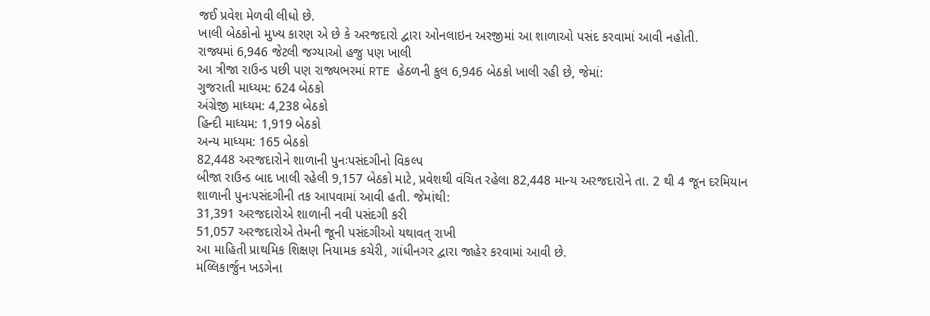જઈ પ્રવેશ મેળવી લીધો છે.
ખાલી બેઠકોનો મુખ્ય કારણ એ છે કે અરજદારો દ્વારા ઓનલાઇન અરજીમાં આ શાળાઓ પસંદ કરવામાં આવી નહોતી.
રાજ્યમાં 6,946 જેટલી જગ્યાઓ હજુ પણ ખાલી
આ ત્રીજા રાઉન્ડ પછી પણ રાજ્યભરમાં RTE હેઠળની કુલ 6,946 બેઠકો ખાલી રહી છે, જેમાં:
ગુજરાતી માધ્યમ: 624 બેઠકો
અંગ્રેજી માધ્યમ: 4,238 બેઠકો
હિન્દી માધ્યમ: 1,919 બેઠકો
અન્ય માધ્યમ: 165 બેઠકો
82,448 અરજદારોને શાળાની પુનઃપસંદગીનો વિકલ્પ
બીજા રાઉન્ડ બાદ ખાલી રહેલી 9,157 બેઠકો માટે, પ્રવેશથી વંચિત રહેલા 82,448 માન્ય અરજદારોને તા. 2 થી 4 જૂન દરમિયાન શાળાની પુનઃપસંદગીની તક આપવામાં આવી હતી. જેમાંથી:
31,391 અરજદારોએ શાળાની નવી પસંદગી કરી
51,057 અરજદારોએ તેમની જૂની પસંદગીઓ યથાવત્ રાખી
આ માહિતી પ્રાથમિક શિક્ષણ નિયામક કચેરી, ગાંધીનગર દ્વારા જાહેર કરવામાં આવી છે.
મલ્લિકાર્જુન ખડગેના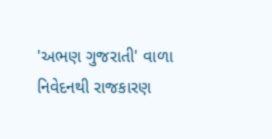'અભણ ગુજરાતી' વાળા નિવેદનથી રાજકારણ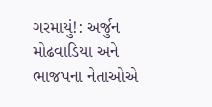ગરમાયું!: અર્જુન મોઢવાડિયા અને ભાજપના નેતાઓએ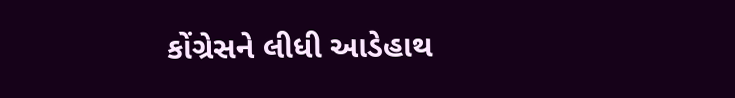કોંગ્રેસને લીધી આડેહાથ